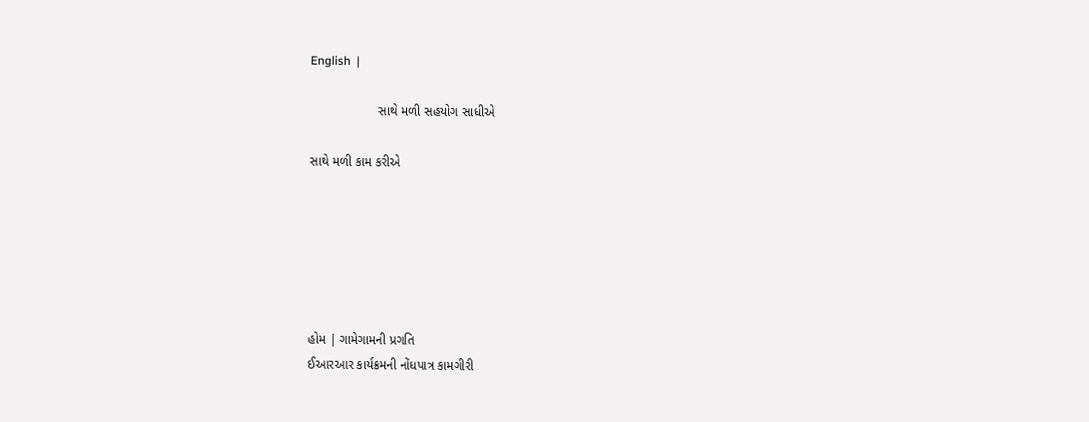English  |

                   સાથે મળી સહયોગ સાધીએ

સાથે મળી કામ કરીએ






હોમ | ગામેગામની પ્રગતિ
ઈઆરઆર કાર્યક્રમની નોંધપાત્ર કામગીરી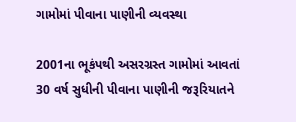ગામોમાં પીવાના પાણીની વ્યવસ્થા

2001ના ભૂકંપથી અસરગ્રસ્ત ગામોમાં આવતાં 30 વર્ષ સુધીની પીવાના પાણીની જરૂરિયાતને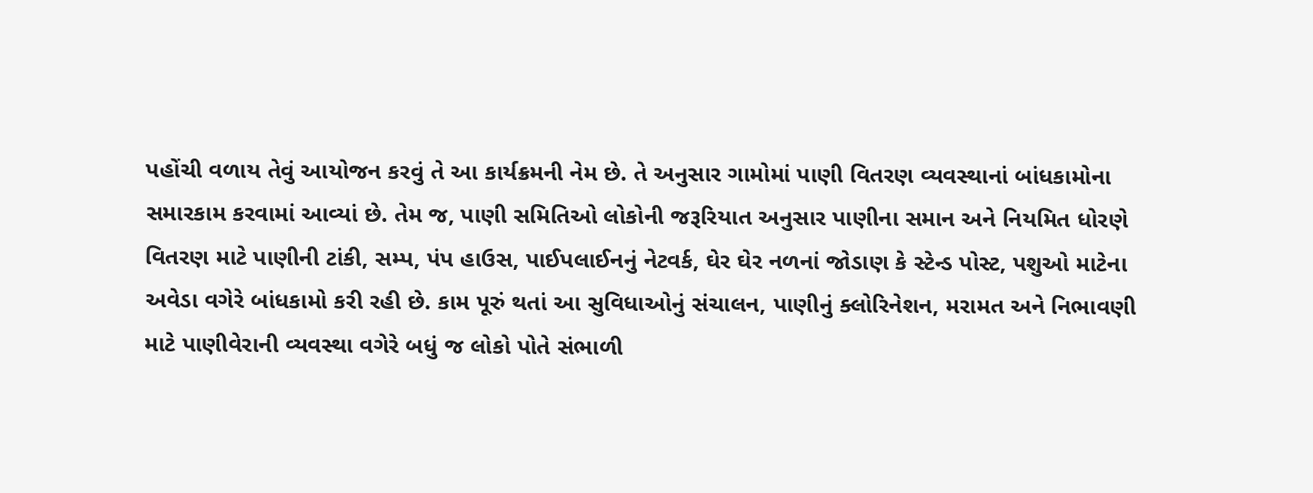પહોંચી વળાય તેવું આયોજન કરવું તે આ કાર્યક્રમની નેમ છે. તે અનુસાર ગામોમાં પાણી વિતરણ વ્યવસ્થાનાં બાંધકામોના સમારકામ કરવામાં આવ્યાં છે. તેમ જ, પાણી સમિતિઓ લોકોની જરૂરિયાત અનુસાર પાણીના સમાન અને નિયમિત ધોરણે વિતરણ માટે પાણીની ટાંકી, સમ્પ, પંપ હાઉસ, પાઈપલાઈનનું નેટવર્ક, ઘેર ઘેર નળનાં જોડાણ કે સ્ટેન્ડ પોસ્ટ, પશુઓ માટેના અવેડા વગેરે બાંધકામો કરી રહી છે. કામ પૂરું થતાં આ સુવિધાઓનું સંચાલન, પાણીનું ક્લોરિનેશન, મરામત અને નિભાવણી માટે પાણીવેરાની વ્યવસ્થા વગેરે બધું જ લોકો પોતે સંભાળી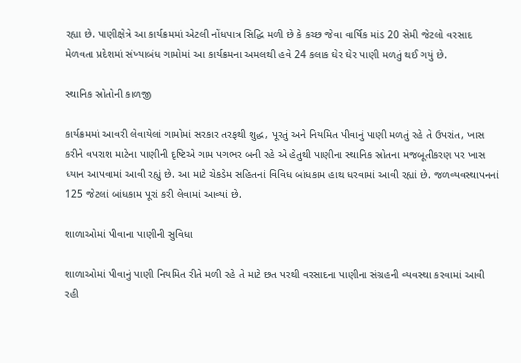રહ્યા છે. પાણીક્ષેત્રે આ કાર્યક્રમમાં એટલી નોંધપાત્ર સિદ્ધિ મળી છે કે કચ્છ જેવા વાર્ષિક માંડ 20 સેમી જેટલો વરસાદ મેળવતા પ્રદેશમાં સંખ્યાબંધ ગામોમાં આ કાર્યક્રમના અમલથી હવે 24 કલાક ઘેર ઘેર પાણી મળતું થઈ ગયું છે.

સ્થાનિક સ્રોતોની કાળજી

કાર્યક્રમમાં આવરી લેવાયેલાં ગામોમાં સરકાર તરફથી શુદ્ધ, પૂરતું અને નિયમિત પીવાનું પાણી મળતું રહે તે ઉપરાંત, ખાસ કરીને વપરાશ માટેના પાણીની દૃષ્ટિએ ગામ પગભર બની રહે એ હેતુથી પાણીના સ્થાનિક સ્રોતના મજબૂતીકરણ પર ખાસ ધ્યાન આપવામાં આવી રહ્યું છે. આ માટે ચેકડેમ સહિતનાં વિવિધ બાંધકામ હાથ ધરવામાં આવી રહ્યાં છે. જળવ્યવસ્થાપનનાં 125 જેટલાં બાંધકામ પૂરાં કરી લેવામાં આવ્યાં છે.

શાળાઓમાં પીવાના પાણીની સુવિધા

શાળાઓમાં પીવાનું પાણી નિયમિત રીતે મળી રહે તે માટે છત પરથી વરસાદના પાણીના સંગ્રહની વ્યવસ્થા કરવામાં આવી રહી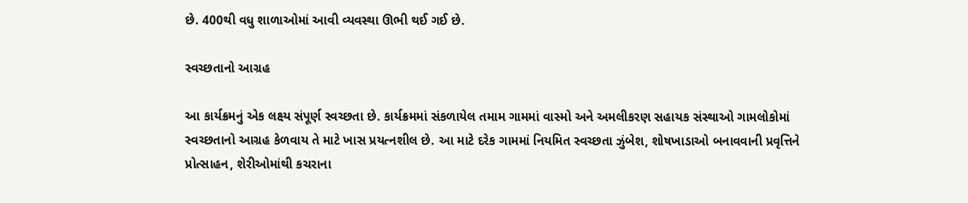છે. 400થી વધુ શાળાઓમાં આવી વ્યવસ્થા ઊભી થઈ ગઈ છે.

સ્વચ્છતાનો આગ્રહ

આ કાર્યક્રમનું એક લક્ષ્ય સંપૂર્ણ સ્વચ્છતા છે. કાર્યક્રમમાં સંકળાયેલ તમામ ગામમાં વાસ્મો અને અમલીકરણ સહાયક સંસ્થાઓ ગામલોકોમાં સ્વચ્છતાનો આગ્રહ કેળવાય તે માટે ખાસ પ્રયત્નશીલ છે. આ માટે દરેક ગામમાં નિયમિત સ્વચ્છતા ઝુંબેશ, શોષખાડાઓ બનાવવાની પ્રવૃત્તિને પ્રોત્સાહન, શેરીઓમાંથી કચરાના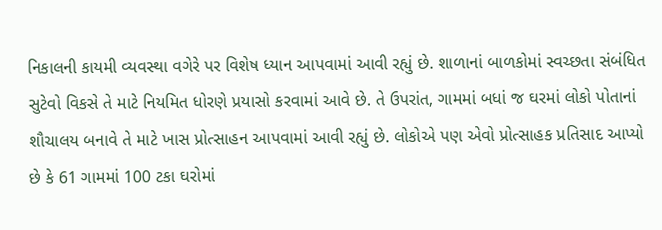નિકાલની કાયમી વ્યવસ્થા વગેરે પર વિશેષ ધ્યાન આપવામાં આવી રહ્યું છે. શાળાનાં બાળકોમાં સ્વચ્છતા સંબંધિત સુટેવો વિકસે તે માટે નિયમિત ધોરણે પ્રયાસો કરવામાં આવે છે. તે ઉપરાંત, ગામમાં બધાં જ ઘરમાં લોકો પોતાનાં શૌચાલય બનાવે તે માટે ખાસ પ્રોત્સાહન આપવામાં આવી રહ્યું છે. લોકોએ પણ એવો પ્રોત્સાહક પ્રતિસાદ આપ્યો છે કે 61 ગામમાં 100 ટકા ઘરોમાં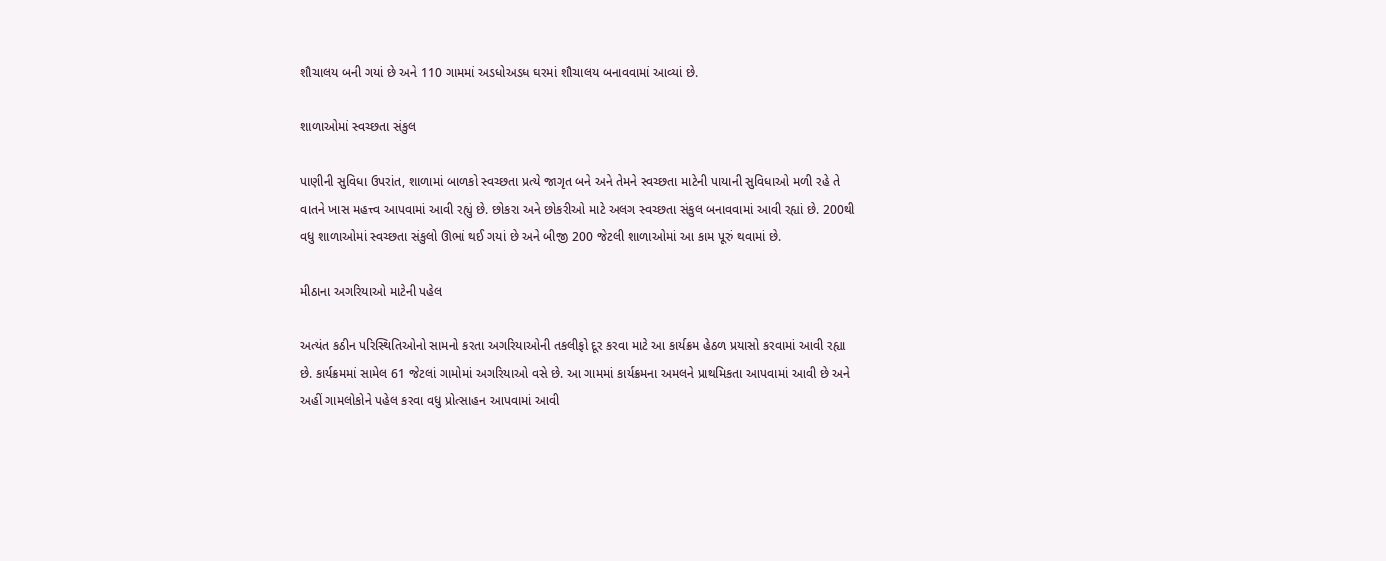શૌચાલય બની ગયાં છે અને 110 ગામમાં અડધોઅડધ ઘરમાં શૌચાલય બનાવવામાં આવ્યાં છે.

શાળાઓમાં સ્વચ્છતા સંકુલ

પાણીની સુવિધા ઉપરાંત, શાળામાં બાળકો સ્વચ્છતા પ્રત્યે જાગૃત બને અને તેમને સ્વચ્છતા માટેની પાયાની સુવિધાઓ મળી રહે તે વાતને ખાસ મહત્ત્વ આપવામાં આવી રહ્યું છે. છોકરા અને છોકરીઓ માટે અલગ સ્વચ્છતા સંકુલ બનાવવામાં આવી રહ્યાં છે. 200થી વધુ શાળાઓમાં સ્વચ્છતા સંકુલો ઊભાં થઈ ગયાં છે અને બીજી 200 જેટલી શાળાઓમાં આ કામ પૂરું થવામાં છે.

મીઠાના અગરિયાઓ માટેની પહેલ

અત્યંત કઠીન પરિસ્થિતિઓનો સામનો કરતા અગરિયાઓની તકલીફો દૂર કરવા માટે આ કાર્યક્રમ હેઠળ પ્રયાસો કરવામાં આવી રહ્યા છે. કાર્યક્રમમાં સામેલ 61 જેટલાં ગામોમાં અગરિયાઓ વસે છે. આ ગામમાં કાર્યક્રમના અમલને પ્રાથમિકતા આપવામાં આવી છે અને અહીં ગામલોકોને પહેલ કરવા વધુ પ્રોત્સાહન આપવામાં આવી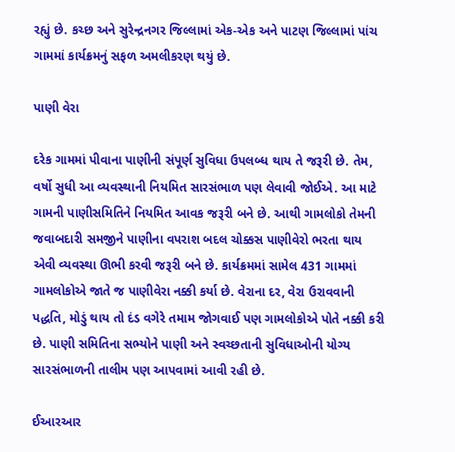રહ્યું છે. કચ્છ અને સુરેન્દ્રનગર જિલ્લામાં એક-એક અને પાટણ જિલ્લામાં પાંચ ગામમાં કાર્યક્રમનું સફળ અમલીકરણ થયું છે.

પાણી વેરા

દરેક ગામમાં પીવાના પાણીની સંપૂર્ણ સુવિધા ઉપલબ્ધ થાય તે જરૂરી છે. તેમ, વર્ષો સુધી આ વ્યવસ્થાની નિયમિત સારસંભાળ પણ લેવાવી જોઈએ. આ માટે ગામની પાણીસમિતિને નિયમિત આવક જરૂરી બને છે. આથી ગામલોકો તેમની જવાબદારી સમજીને પાણીના વપરાશ બદલ ચોક્કસ પાણીવેરો ભરતા થાય એવી વ્યવસ્થા ઊભી કરવી જરૂરી બને છે. કાર્યક્રમમાં સામેલ 431 ગામમાં ગામલોકોએ જાતે જ પાણીવેરા નક્કી કર્યા છે. વેરાના દર, વેરા ઉરાવવાની પદ્ધતિ, મોડું થાય તો દંડ વગેરે તમામ જોગવાઈ પણ ગામલોકોએ પોતે નક્કી કરી છે. પાણી સમિતિના સભ્યોને પાણી અને સ્વચ્છતાની સુવિધાઓની યોગ્ય સારસંભાળની તાલીમ પણ આપવામાં આવી રહી છે.

ઈઆરઆર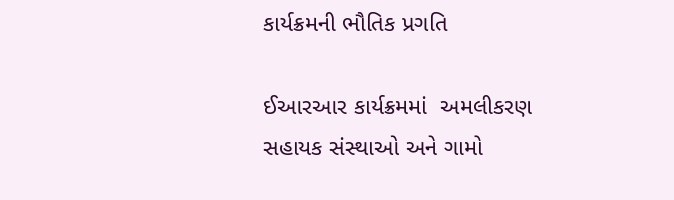કાર્યક્રમની ભૌતિક પ્રગતિ

ઈઆરઆર કાર્યક્રમમાં  અમલીકરણ સહાયક સંસ્થાઓ અને ગામો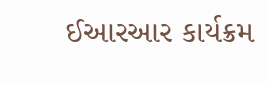ઈઆરઆર કાર્યક્રમ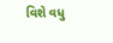વિશે વધુ